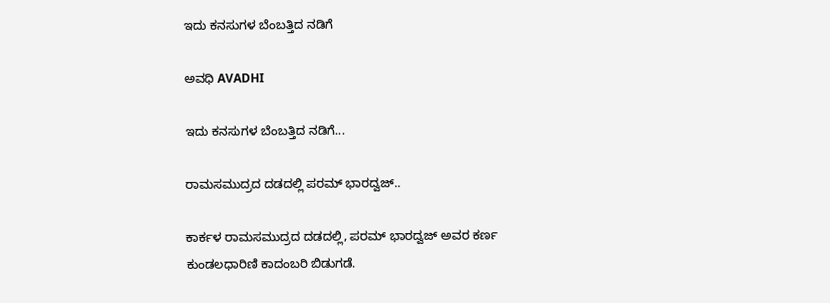ಇದು ಕನಸುಗಳ ಬೆಂಬತ್ತಿದ ನಡಿಗೆ‍

ಅವಧಿ AVADHI

ಇದು ಕನಸುಗಳ ಬೆಂಬತ್ತಿದ ನಡಿಗೆ...

ರಾಮಸಮುದ್ರದ ದಡದಲ್ಲಿ ಪರಮ್ ಭಾರದ್ವಜ್..

ಕಾರ್ಕಳ ರಾಮಸಮುದ್ರದ ದಡದಲ್ಲಿ, ಪರಮ್ ಭಾರದ್ವಜ್ ಅವರ ಕರ್ಣ ಕುಂಡಲಧಾರಿಣಿ ಕಾದಂಬರಿ ಬಿಡುಗಡೆ.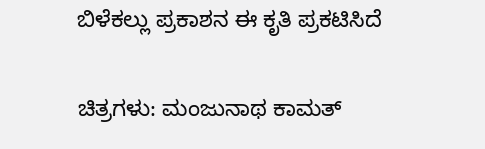ಬಿಳೆಕಲ್ಲು ಪ್ರಕಾಶನ ಈ ಕೃತಿ ಪ್ರಕಟಿಸಿದೆ

ಚಿತ್ರಗಳು: ಮಂಜುನಾಥ ಕಾಮತ್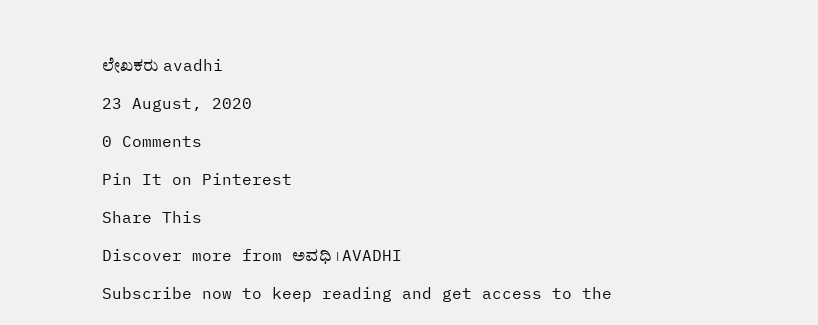ಲೇಖಕರು avadhi

23 August, 2020

0 Comments

Pin It on Pinterest

Share This

Discover more from ಅವಧಿ । AVADHI

Subscribe now to keep reading and get access to the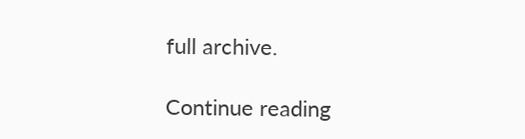full archive.

Continue reading